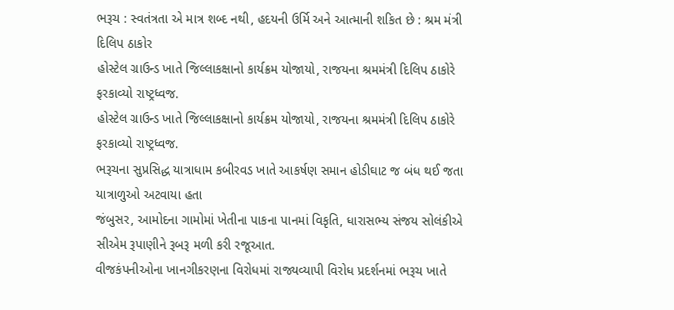ભરૂચ : સ્વતંત્રતા એ માત્ર શબ્દ નથી, હદયની ઉર્મિ અને આત્માની શકિત છે : શ્રમ મંત્રી દિલિપ ઠાકોર
હોસ્ટેલ ગ્રાઉન્ડ ખાતે જિલ્લાકક્ષાનો કાર્યક્રમ યોજાયો, રાજયના શ્રમમંત્રી દિલિપ ઠાકોરે ફરકાવ્યો રાષ્ટ્રધ્વજ.
હોસ્ટેલ ગ્રાઉન્ડ ખાતે જિલ્લાકક્ષાનો કાર્યક્રમ યોજાયો, રાજયના શ્રમમંત્રી દિલિપ ઠાકોરે ફરકાવ્યો રાષ્ટ્રધ્વજ.
ભરૂચના સુપ્રસિદ્ધ યાત્રાધામ કબીરવડ ખાતે આકર્ષણ સમાન હોડીઘાટ જ બંધ થઈ જતા યાત્રાળુઓ અટવાયા હતા
જંબુસર, આમોદના ગામોમાં ખેતીના પાકના પાનમાં વિકૃતિ, ધારાસભ્ય સંજય સોલંકીએ સીએમ રૂપાણીને રૂબરૂ મળી કરી રજૂઆત.
વીજકંપનીઓના ખાનગીકરણના વિરોધમાં રાજ્યવ્યાપી વિરોધ પ્રદર્શનમાં ભરૂચ ખાતે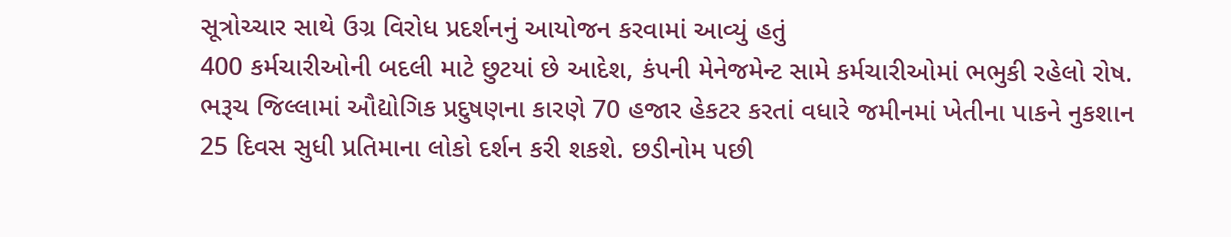સૂત્રોચ્ચાર સાથે ઉગ્ર વિરોધ પ્રદર્શનનું આયોજન કરવામાં આવ્યું હતું
400 કર્મચારીઓની બદલી માટે છુટયાં છે આદેશ, કંપની મેનેજમેન્ટ સામે કર્મચારીઓમાં ભભુકી રહેલો રોષ.
ભરૂચ જિલ્લામાં ઔદ્યોગિક પ્રદુષણના કારણે 70 હજાર હેકટર કરતાં વધારે જમીનમાં ખેતીના પાકને નુકશાન
25 દિવસ સુધી પ્રતિમાના લોકો દર્શન કરી શકશે. છડીનોમ પછી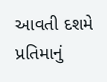આવતી દશમે પ્રતિમાનું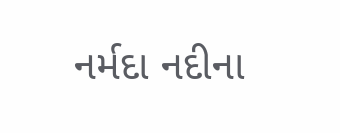નર્મદા નદીના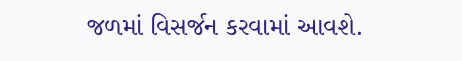જળમાં વિસર્જન કરવામાં આવશે.